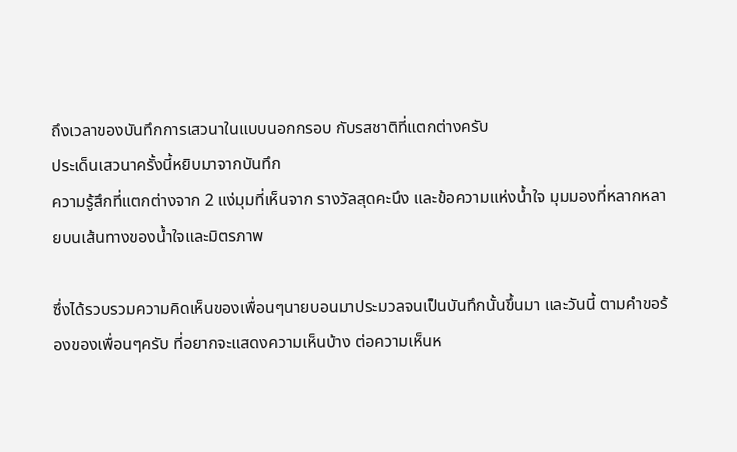ถึงเวลาของบันทึกการเสวนาในแบบนอกกรอบ กับรสชาติที่แตกต่างครับ
ประเด็นเสวนาครั้งนี้หยิบมาจากบันทึก
ความรู้สึกที่แตกต่างจาก 2 แง่มุมที่เห็นจาก รางวัลสุดคะนึง และข้อความแห่งน้ำใจ มุมมองที่หลากหลายบนเส้นทางของน้ำใจและมิตรภาพ

ซึ่งได้รวบรวมความคิดเห็นของเพื่อนๆนายบอนมาประมวลจนเป็นบันทึกนั้นขึ้นมา และวันนี้ ตามคำขอร้องของเพื่อนๆครับ ที่อยากจะแสดงความเห็นบ้าง ต่อความเห็นห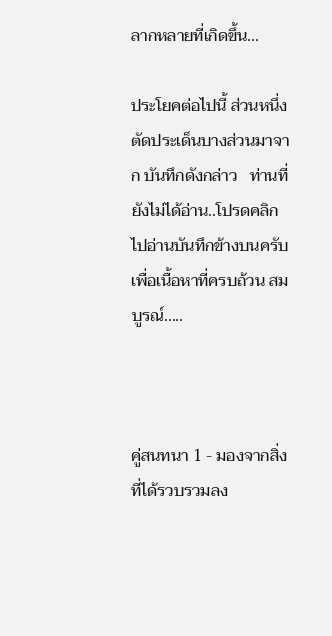ลากหลายที่เกิดขึ้น...

ประโยคต่อไปนี้ ส่วนหนึ่งตัดประเด็นบางส่วนมาจาก บันทึกดังกล่าว   ท่านที่ยังไม่ได้อ่าน..โปรดคลิกไปอ่านบันทึกข้างบนครับ เพื่อเนื้อหาที่ครบถ้วน สมบูรณ์.....



คู่สนทนา 1 - มองจากสิ่งที่ได้รวบรวมลง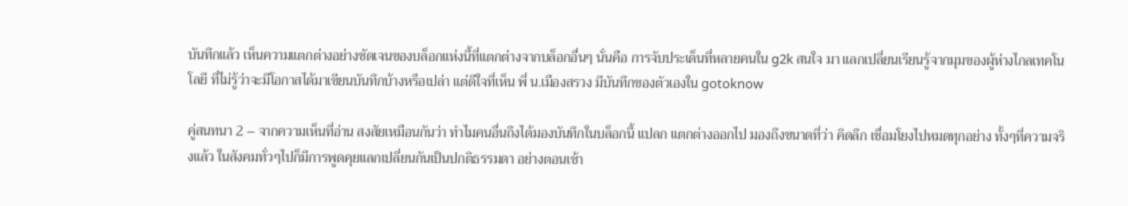บันทึกแล้ว เห็นความแตกต่างอย่างชัดเจนของบล็อกแห่งนี้ที่แตกต่างจากบล็อกอื่นๆ นั่นคือ การจับประเด็นที่หลายคนใน g2k สนใจ มา แลกเปลี่ยนเรียนรู้จากมุมของผู้ห่างไกลเทคโนโลยี ที่ไม่รู้ว่าจะมีโอกาสได้มาเขียนบันทึกบ้างหรือเปล่า แต่ดีใจที่เห็น พี่ น.เมืองสรวง มีบันทึกของตัวเองใน gotoknow

คู่สนทนา 2 – จากความเห็นที่อ่าน สงสัยเหมือนกันว่า ทำไมคนอื่นถึงได้มองบันทึกในบล็อกนี้ แปลก แตกต่างออกไป มองถึงขนาดที่ว่า คิดลึก เชื่อมโยงไปหมดทุกอย่าง ทั้งๆที่ความจริงแล้ว ในสังคมทั่วๆไปก็มีการพูดคุยแลกเปลี่ยนกันเป็นปกติธรรมดา อย่างตอนเช้า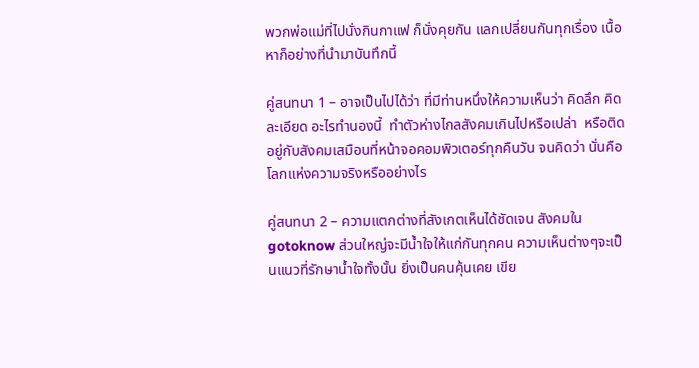พวกพ่อแม่ที่ไปนั่งกินกาแฟ ก็นั่งคุยกัน แลกเปลี่ยนกันทุกเรื่อง เนื้อหาก็อย่างที่นำมาบันทึกนี้

คู่สนทนา 1 – อาจเป็นไปได้ว่า ที่มีท่านหนึ่งให้ความเห็นว่า คิดลึก คิดละเอียด อะไรทำนองนี้  ทำตัวห่างไกลสังคมเกินไปหรือเปล่า  หรือติดอยู่กับสังคมเสมือนที่หน้าจอคอมพิวเตอร์ทุกคืนวัน จนคิดว่า นั่นคือโลกแห่งความจริงหรืออย่างไร

คู่สนทนา 2 – ความแตกต่างที่สังเกตเห็นได้ชัดเจน สังคมใน gotoknow ส่วนใหญ่จะมีน้ำใจให้แก่กันทุกคน ความเห็นต่างๆจะเป็นแนวที่รักษาน้ำใจทั้งนั้น ยิ่งเป็นคนคุ้นเคย เขีย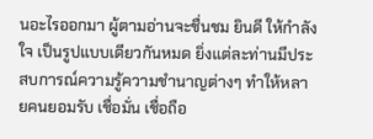นอะไรออกมา ผู้ตามอ่านจะชื่นชม ยินดี ให้กำลังใจ เป็นรูปแบบเดียวกันหมด ยิ่งแต่ละท่านมีประสบการณ์ความรู้ความชำนาญต่างๆ ทำให้หลายคนยอมรับ เชื่อมั่น เชื่อถือ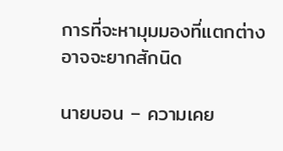การที่จะหามุมมองที่แตกต่าง อาจจะยากสักนิด

นายบอน – ความเคย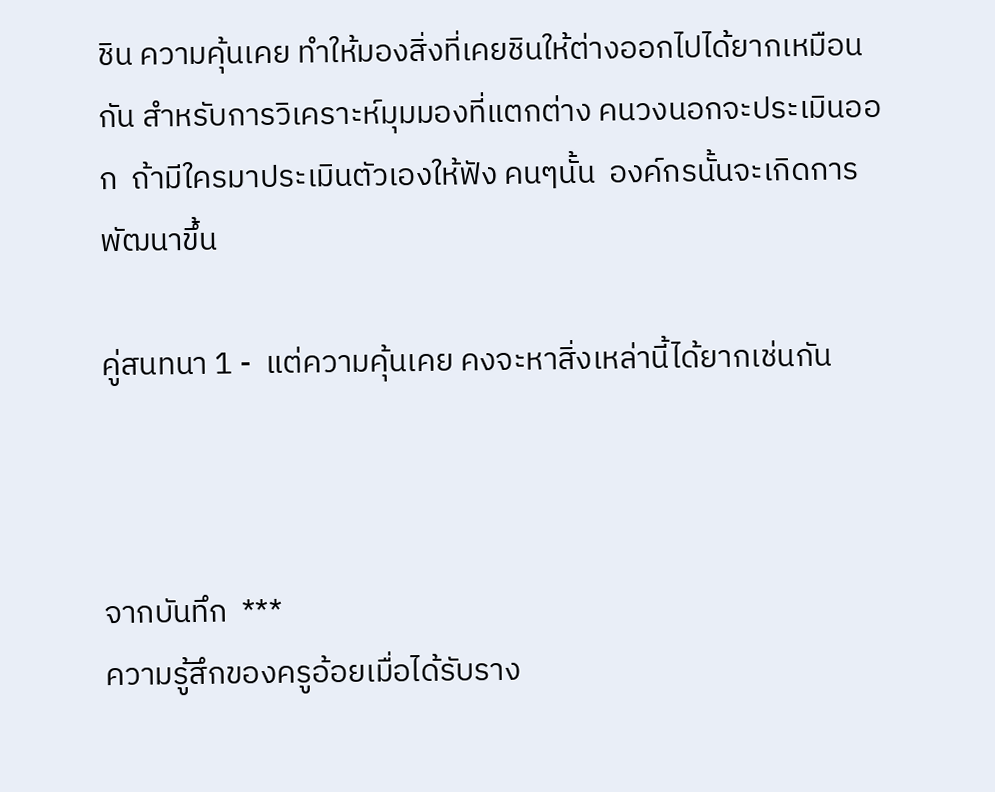ชิน ความคุ้นเคย ทำให้มองสิ่งที่เคยชินให้ต่างออกไปได้ยากเหมือนกัน สำหรับการวิเคราะห์มุมมองที่แตกต่าง คนวงนอกจะประเมินออก  ถ้ามีใครมาประเมินตัวเองให้ฟัง คนๆนั้น  องค์กรนั้นจะเกิดการพัฒนาขึ้น

คู่สนทนา 1 -  แต่ความคุ้นเคย คงจะหาสิ่งเหล่านี้ได้ยากเช่นกัน



จากบันทึก  ***
ความรู้สึกของครูอ้อยเมื่อได้รับราง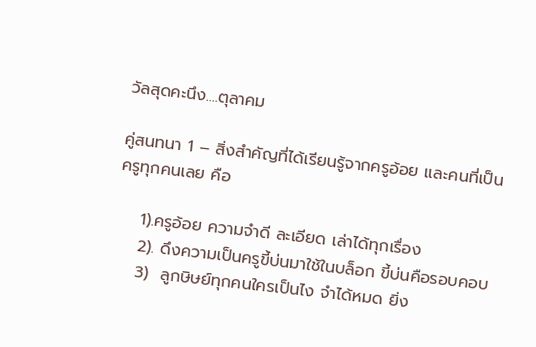วัลสุดคะนึง....ตุลาคม

คู่สนทนา 1 – สิ่งสำคัญที่ได้เรียนรู้จากครูอ้อย และคนที่เป็นครูทุกคนเลย คือ

    1).ครูอ้อย ความจำดี ละเอียด เล่าได้ทุกเรื่อง
    2). ดึงความเป็นครูขี้บ่นมาใช้ในบล็อก ขี้บ่นคือรอบคอบ
    3)  ลูกษิษย์ทุกคนใครเป็นไง จำได้หมด ยิ่ง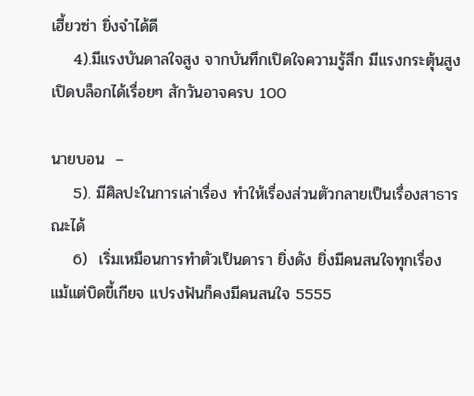เฮี้ยวซ่า ยิ่งจำได้ดี
    4).มีแรงบันดาลใจสูง จากบันทึกเปิดใจความรู้สึก มีแรงกระตุ้นสูง เปิดบล็อกได้เรื่อยๆ สักวันอาจครบ 100

นายบอน  –
    5). มีศิลปะในการเล่าเรื่อง ทำให้เรื่องส่วนตัวกลายเป็นเรื่องสาธารณะได้
    6)  เริ่มเหมือนการทำตัวเป็นดารา ยิ่งดัง ยิ่งมีคนสนใจทุกเรื่อง แม้แต่บิดขี้เกียจ แปรงฟันก็คงมีคนสนใจ 5555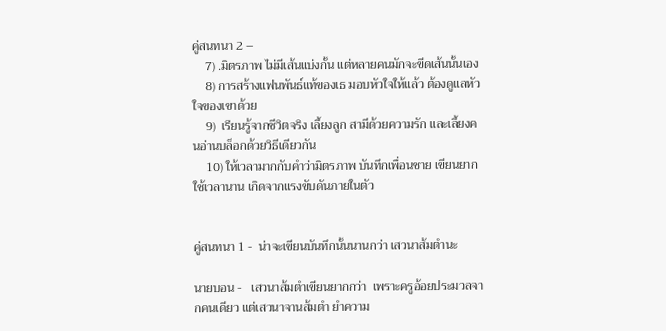คู่สนทนา 2 –
    7) .มิตรภาพ ไม่มีเส้นแบ่งกั้น แต่หลายคนมักจะขีดเส้นนั้นเอง
    8) การสร้างแฟนพันธ์แท้ของเธ มอบหัวใจให้แล้ว ต้องดูแลหัวใจของเขาด้วย
    9)  เรียนรู้จากชีวิตจริง เลี้ยงลูก สามีด้วยความรัก และเลี้ยงคนอ่านบล็อกด้วยวิธีเดียวกัน
    10) ให้เวลามากกับคำว่ามิตรภาพ บันทึกเพื่อนชาย เขียนยาก ใช้เวลานาน เกิดจากแรงขับดันภายในตัว


คู่สนทนา 1 -  น่าจะเขียนบันทึกนั้นนานกว่า เสวนาส้มตำนะ

นายบอน -   เสวนาส้มตำเขียนยากกว่า  เพราะครูอ้อยประมวลจากคนเดียว แต่เสวนาจานส้มตำ ยำความ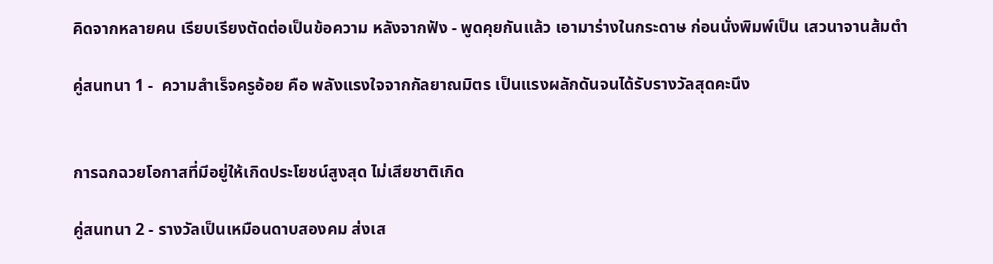คิดจากหลายคน เรียบเรียงตัดต่อเป็นข้อความ หลังจากฟัง - พูดคุยกันแล้ว เอามาร่างในกระดาษ ก่อนนั่งพิมพ์เป็น เสวนาจานส้มตำ

คู่สนทนา 1 -  ความสำเร็จครูอ้อย คือ พลังแรงใจจากกัลยาณมิตร เป็นแรงผลักดันจนได้รับรางวัลสุดคะนึง


การฉกฉวยโอกาสที่มีอยู่ให้เกิดประโยชน์สูงสุด ไม่เสียชาติเกิด

คู่สนทนา 2 - รางวัลเป็นเหมือนดาบสองคม ส่งเส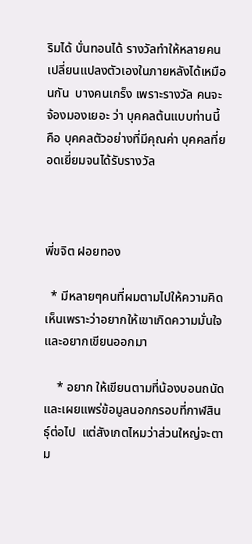ริมได้ บั่นทอนได้ รางวัลทำให้หลายคนเปลี่ยนแปลงตัวเองในภายหลังได้เหมือนกัน  บางคนเกร็ง เพราะรางวัล คนจะจ้องมองเยอะ ว่า บุคคลต้นแบบท่านนี้ คือ บุคคลตัวอย่างที่มีคุณค่า บุคคลที่ยอดเยี่ยมจนได้รับรางวัล



พี่ขจิต ฝอยทอง

  * มีหลายๆคนที่ผมตามไปให้ความคิดเห็นเพราะว่าอยากให้เขาเกิดความมั่นใจ และอยากเขียนออกมา

    * อยาก ให้เขียนตามที่น้องบอนถนัด และเผยแพร่ข้อมูลนอกกรอบที่กาฬสินธุ์ต่อไป  แต่สังเกตไหมว่าส่วนใหญ่จะตาม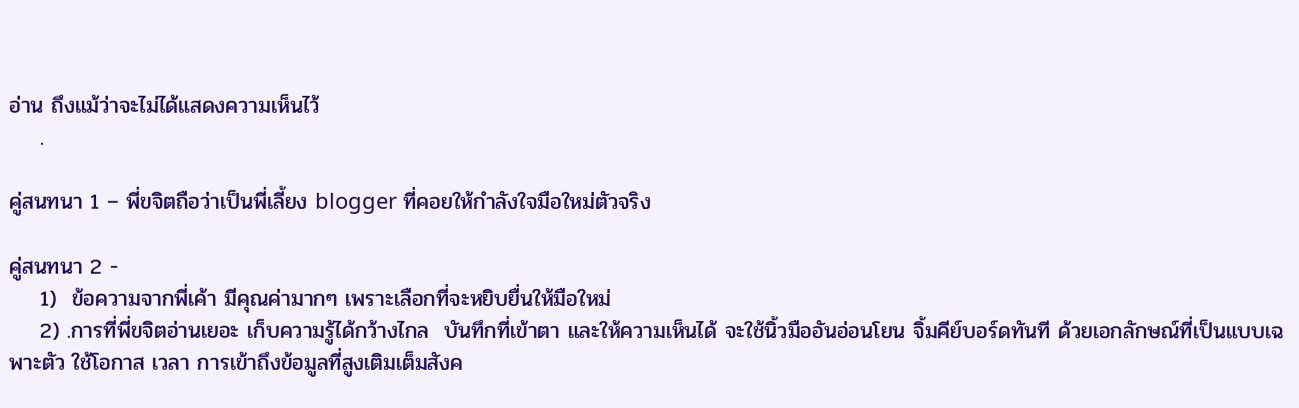อ่าน ถึงแม้ว่าจะไม่ได้แสดงความเห็นไว้
    .

คู่สนทนา 1 – พี่ขจิตถือว่าเป็นพี่เลี้ยง blogger ที่คอยให้กำลังใจมือใหม่ตัวจริง

คู่สนทนา 2 -
    1)  ข้อความจากพี่เค้า มีคุณค่ามากๆ เพราะเลือกที่จะหยิบยื่นให้มือใหม่
    2) .การที่พี่ขจิตอ่านเยอะ เก็บความรู้ได้กว้างไกล  บันทึกที่เข้าตา และให้ความเห็นได้ จะใช้นิ้วมืออันอ่อนโยน จิ้มคีย์บอร์ดทันที ด้วยเอกลักษณ์ที่เป็นแบบเฉพาะตัว ใช้โอกาส เวลา การเข้าถึงข้อมูลที่สูงเติมเต็มสังค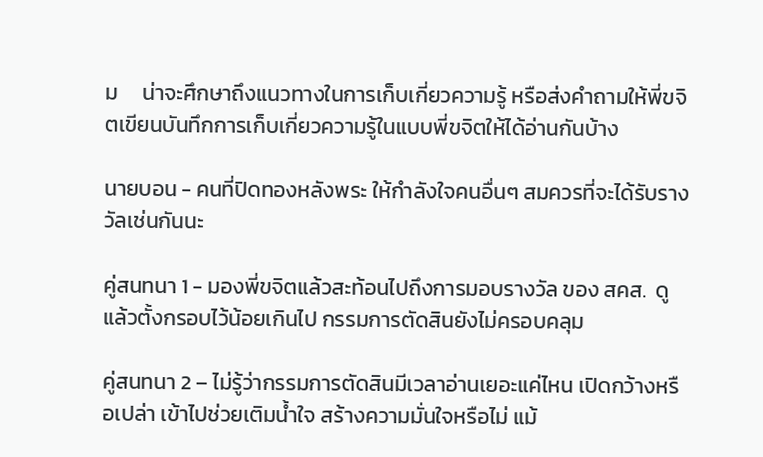ม     น่าจะศึกษาถึงแนวทางในการเก็บเกี่ยวความรู้ หรือส่งคำถามให้พี่ขจิตเขียนบันทึกการเก็บเกี่ยวความรู้ในแบบพี่ขจิตให้ได้อ่านกันบ้าง

นายบอน - คนที่ปิดทองหลังพระ ให้กำลังใจคนอื่นๆ สมควรที่จะได้รับรางวัลเช่นกันนะ

คู่สนทนา 1 - มองพี่ขจิตแล้วสะท้อนไปถึงการมอบรางวัล ของ สคส.  ดูแล้วตั้งกรอบไว้น้อยเกินไป กรรมการตัดสินยังไม่ครอบคลุม

คู่สนทนา 2 – ไม่รู้ว่ากรรมการตัดสินมีเวลาอ่านเยอะแค่ไหน เปิดกว้างหรือเปล่า เข้าไปช่วยเติมน้ำใจ สร้างความมั่นใจหรือไม่ แม้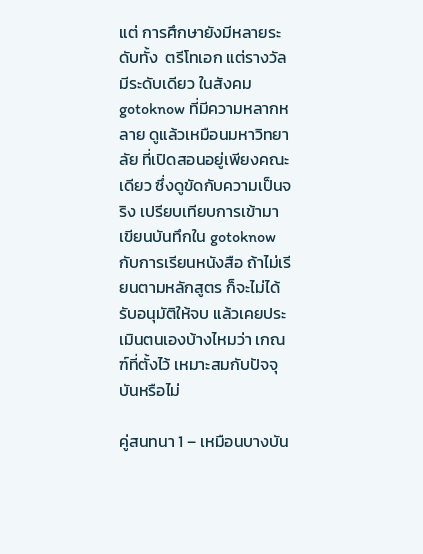แต่ การศึกษายังมีหลายระดับทั้ง  ตรีโทเอก แต่รางวัลมีระดับเดียว ในสังคม gotoknow ที่มีความหลากหลาย ดูแล้วเหมือนมหาวิทยาลัย ที่เปิดสอนอยู่เพียงคณะเดียว ซึ่งดูขัดกับความเป็นจริง เปรียบเทียบการเข้ามาเขียนบันทึกใน gotoknow กับการเรียนหนังสือ ถ้าไม่เรียนตามหลักสูตร ก็จะไม่ได้รับอนุมัติให้จบ แล้วเคยประเมินตนเองบ้างไหมว่า เกณฑ์ที่ตั้งไว้ เหมาะสมกับปัจจุบันหรือไม่

คู่สนทนา 1 – เหมือนบางบัน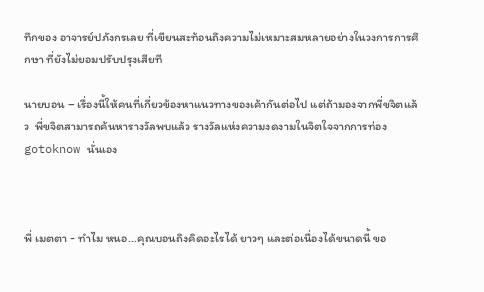ทึกของ อาจารย์ปภังกรเลย ที่เขียนสะท้อนถึงความไม่เหมาะสมหลายอย่างในวงการการศึกษา ที่ยังไม่ยอมปรับปรุงเสียที

นายบอน – เรื่องนี้ให้คนที่เกี่ยวข้องหาแนวทางของเค้ากันต่อไป แต่ถ้ามองจากพี่ขจิตแล้ว  พี่ขจิตสามารถค้นหารางวัลพบแล้ว รางวัลแห่งความงดงามในจิตใจจากการท่อง gotoknow นั่นเอง



พี่ เมตตา - ทำไม หนอ...คุณบอนถึงคิดอะไรได้ ยาวๆ และต่อเนื่องได้ขนาดนี้ ขอ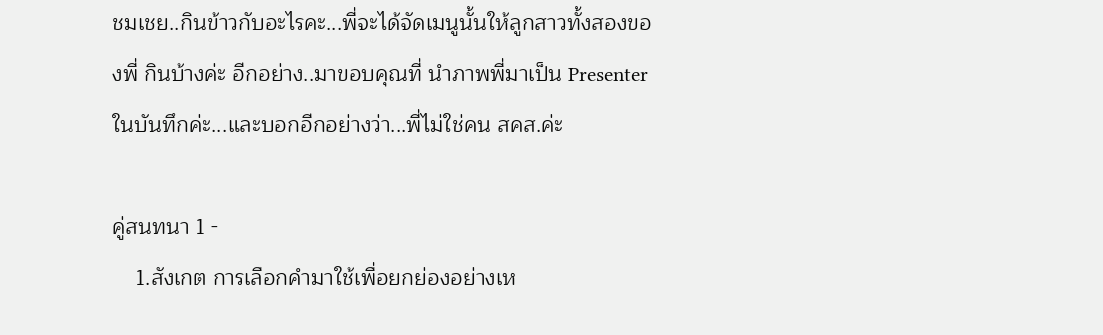ชมเชย..กินข้าวกับอะไรคะ...พี่จะได้จัดเมนูนั้นให้ลูกสาวทั้งสองของพี่ กินบ้างค่ะ อีกอย่าง..มาขอบคุณที่ นำภาพพี่มาเป็น Presenter ในบันทึกค่ะ...และบอกอีกอย่างว่า...พี่ไม่ใช่คน สคส.ค่ะ

คู่สนทนา 1 -
    1.สังเกต การเลือกคำมาใช้เพื่อยกย่องอย่างเห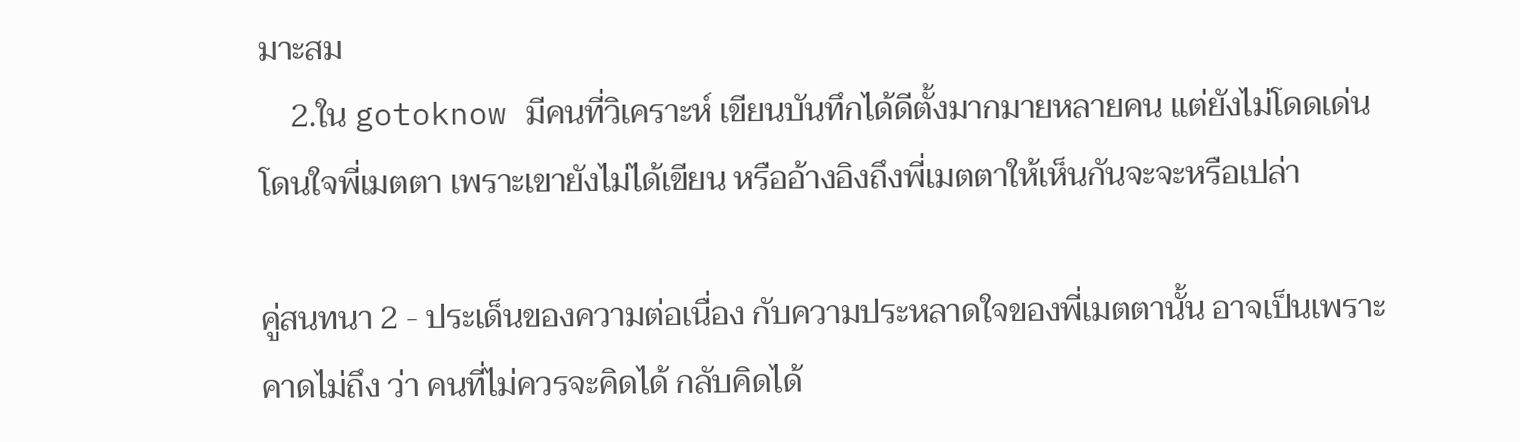มาะสม
    2.ใน gotoknow มีคนที่วิเคราะห์ เขียนบันทึกได้ดีตั้งมากมายหลายคน แต่ยังไม่โดดเด่นโดนใจพี่เมตตา เพราะเขายังไม่ได้เขียน หรืออ้างอิงถึงพี่เมตตาให้เห็นกันจะจะหรือเปล่า

คู่สนทนา 2 - ประเด็นของความต่อเนื่อง กับความประหลาดใจของพี่เมตตานั้น อาจเป็นเพราะคาดไม่ถึง ว่า คนที่ไม่ควรจะคิดได้ กลับคิดได้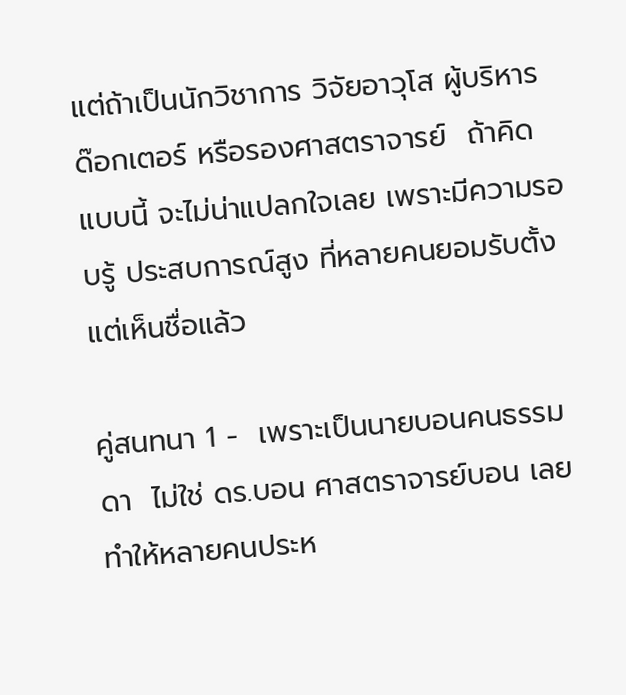แต่ถ้าเป็นนักวิชาการ วิจัยอาวุโส ผู้บริหาร ด๊อกเตอร์ หรือรองศาสตราจารย์  ถ้าคิดแบบนี้ จะไม่น่าแปลกใจเลย เพราะมีความรอบรู้ ประสบการณ์สูง ที่หลายคนยอมรับตั้งแต่เห็นชื่อแล้ว

คู่สนทนา 1 -  เพราะเป็นนายบอนคนธรรมดา  ไม่ใช่ ดร.บอน ศาสตราจารย์บอน เลยทำให้หลายคนประห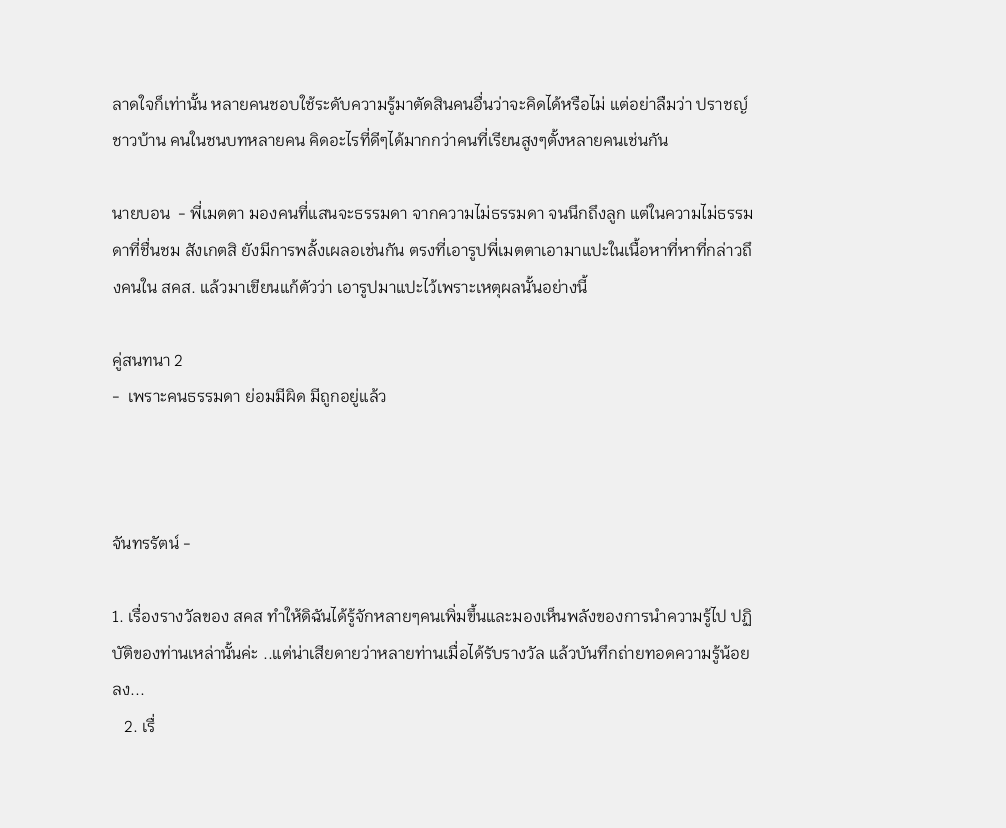ลาดใจก็เท่านั้น หลายคนชอบใช้ระดับความรู้มาตัดสินคนอื่นว่าจะคิดได้หรือไม่ แต่อย่าลืมว่า ปราชญ์ชาวบ้าน คนในชนบทหลายคน คิดอะไรที่ดีๆได้มากกว่าคนที่เรียนสูงๆตั้งหลายคนเช่นกัน

นายบอน  - พี่เมตตา มองคนที่แสนจะธรรมดา จากความไม่ธรรมดา จนนึกถึงลูก แต่ในความไม่ธรรมดาที่ชื่นชม สังเกตสิ ยังมีการพลั้งเผลอเช่นกัน ตรงที่เอารูปพี่เมตตาเอามาแปะในเนื้อหาที่หาที่กล่าวถึงคนใน สคส. แล้วมาเขียนแก้ตัวว่า เอารูปมาแปะไว้เพราะเหตุผลนั้นอย่างนี้

คู่สนทนา 2
-  เพราะคนธรรมดา ย่อมมีผิด มีถูกอยู่แล้ว



จันทรรัตน์ -

1. เรื่องรางวัลของ สคส ทำให้ดิฉันได้รู้จักหลายๆคนเพิ่มขึ้นและมองเห็นพลังของการนำความรู้ไป ปฏิบัติของท่านเหล่านั้นค่ะ ..แต่น่าเสียดายว่าหลายท่านเมื่อได้รับรางวัล แล้วบันทึกถ่ายทอดความรู้น้อยลง...
   2. เรื่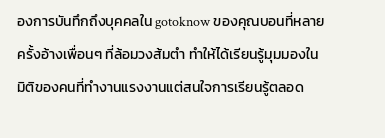องการบันทึกถึงบุคคลใน gotoknow ของคุณบอนที่หลายครั้งอ้างเพื่อนๆ ที่ล้อมวงส้มตำ ทำให้ได้เรียนรู้มุมมองในมิติของคนที่ทำงานแรงงานแต่สนใจการเรียนรู้ตลอด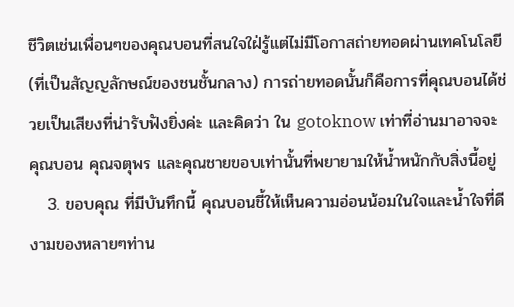ชีวิตเช่นเพื่อนๆของคุณบอนที่สนใจใฝ่รู้แต่ไม่มีโอกาสถ่ายทอดผ่านเทคโนโลยี (ที่เป็นสัญญลักษณ์ของชนชั้นกลาง) การถ่ายทอดนั้นก็คือการที่คุณบอนได้ช่วยเป็นเสียงที่น่ารับฟังยิ่งค่ะ และคิดว่า ใน gotoknow เท่าที่อ่านมาอาจจะคุณบอน คุณจตุพร และคุณชายขอบเท่านั้นที่พยายามให้น้ำหนักกับสิ่งนี้อยู่
   3. ขอบคุณ ที่มีบันทึกนี้ คุณบอนชี้ให้เห็นความอ่อนน้อมในใจและน้ำใจที่ดีงามของหลายๆท่าน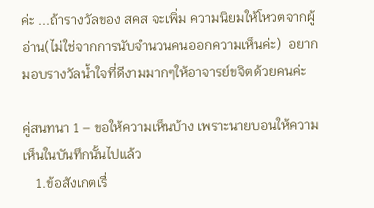ค่ะ ...ถ้ารางวัลของ สคส จะเพิ่ม ความนิยมให้โหวตจากผู้อ่าน(ไม่ใช่จากการนับจำนวนคนออกความเห็นค่ะ)  อยากมอบรางวัลน้ำใจที่ดีงามมากๆให้อาจารย์ขจิตด้วยคนค่ะ

คู่สนทนา 1 – ขอให้ความเห็นบ้าง เพราะนายบอนให้ความเห็นในบันทึกนั้นไปแล้ว
    1.ข้อสังเกตเรื่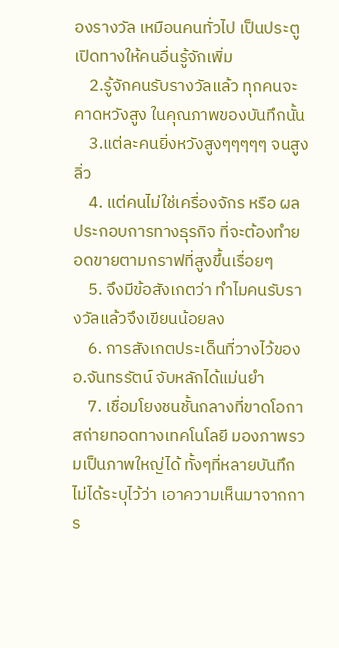องรางวัล เหมือนคนทั่วไป เป็นประตูเปิดทางให้คนอื่นรู้จักเพิ่ม
    2.รู้จักคนรับรางวัลแล้ว ทุกคนจะคาดหวังสูง ในคุณภาพของบันทึกนั้น
    3.แต่ละคนยิ่งหวังสูงๆๆๆๆๆ จนสูงลิ่ว
    4. แต่คนไม่ใช่เครื่องจักร หรือ ผลประกอบการทางธุรกิจ ที่จะต้องทำยอดขายตามกราฟที่สูงขึ้นเรื่อยๆ
    5. จึงมีข้อสังเกตว่า ทำไมคนรับรางวัลแล้วจึงเขียนน้อยลง
    6. การสังเกตประเด็นที่วางไว้ของ อ.จันทรรัตน์ จับหลักได้แม่นยำ
    7. เชื่อมโยงชนชั้นกลางที่ขาดโอกาสถ่ายทอดทางเทคโนโลยี มองภาพรวมเป็นภาพใหญ่ได้ ทั้งๆที่หลายบันทึกไม่ได้ระบุไว้ว่า เอาความเห็นมาจากการ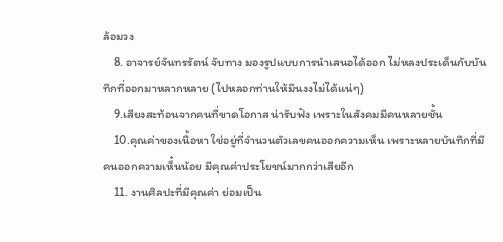ล้อมวง
    8. อาจารย์จันทรรัตน์ จับทาง มองรูปแบบการนำเสนอได้ออก ไม่หลงประเด็นกับบันทึกที่ออกมาหลากหลาย (ไปหลอกท่านให้มึนงงไม่ได้แน่ๆ)
    9.เสียงสะท้อนจากคนที่ขาดโอกาส น่ารับฟัง เพราะในสังคมมีคนหลายชั้น
    10.คุณค่าของเนื้อหา ใช่อยู่ที่จำนวนตัวเลขคนออกความเห็น เพราะหลายบันทึกที่มีคนออกความเห็๋นน้อย มีคุณค่าประโยชน์มากกว่าเสียอีก
    11. งานศิลปะที่มีคุณค่า ย่อมเป็น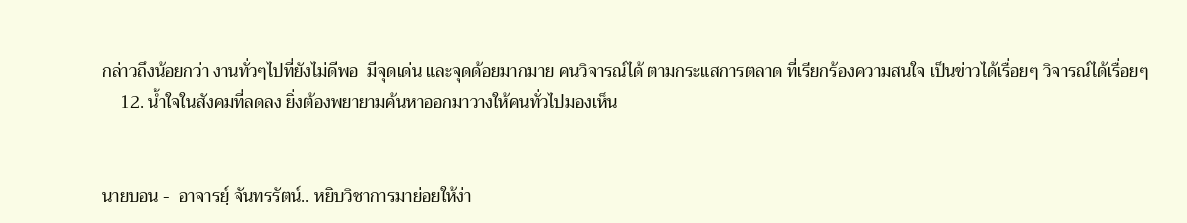กล่าวถึงน้อยกว่า งานทั่วๆไปที่ยังไม่ดีพอ  มีจุดเด่น และจุดด้อยมากมาย คนวิจารณ์ได้ ตามกระแสการตลาด ที่เรียกร้องความสนใจ เป็นข่าวได้เรื่อยๆ วิจารณ์ได้เรื่อยๆ
    12. น้ำใจในสังคมที่ลดลง ยิ่งต้องพยายามค้นหาออกมาวางให้คนทั่วไปมองเห็น


นายบอน -  อาจารยฺ์ จันทรรัตน์.. หยิบวิชาการมาย่อยให้ง่า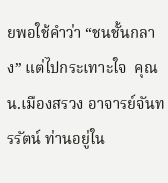ยพอใช้คำว่า “ชนชั้นกลาง” แต่ไปกระเทาะใจ  คุณ น.เมืองสรวง อาจารย์จันทรรัตน์ ท่านอยู่ใน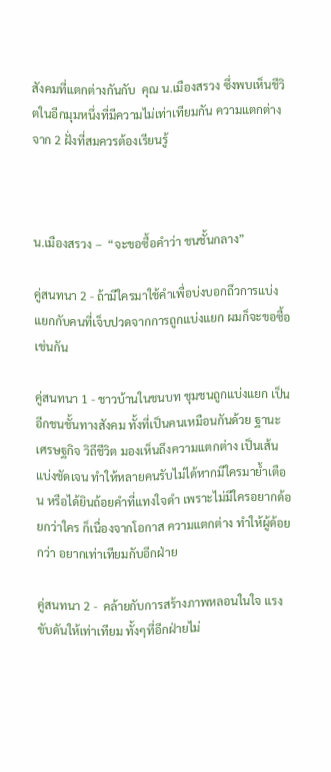สังคมที่แตกต่างกันกับ  คุณ น.เมืองสรวง ซึ่งพบเห็นชีวิตในอีกมุมหนึ่งที่มีความไม่เท่าเทียมกัน ความแตกต่างจาก 2 ฝั่งที่สมควรต้องเรียนรู้



น.เมืองสรวง –  “จะขอซื้อคำว่า ชนชั้นกลาง”

คู่สนทนา 2 - ถ้ามีใครมาใช้คำเพื่อบ่งบอกถึวการแบ่งแยกกับคนที่เจ็บปวดจากการถูกแบ่งแยก ผมก็จะขอซื้อเช่นกัน

คู่สนทนา 1 - ชาวบ้านในชนบท ชุมชนถูกแบ่งแยก เป็นอีกชนชั้นทางสังคม ทั้งที่เป็นคนเหมือนกันด้วย ฐานะ เศรษฐกิจ วิถีชีวิต มองเห็นถึงความแตกต่าง เป็นเส้นแบ่งชัดเจน ทำให้หลายคนรับไม่ได้หากมีใครมาย้ำเตือน หรือได้ยินถ้อยคำที่แทงใจดำ เพราะไม่มีใครอยากด้อยกว่าใคร ก็เนื่องจากโอกาส ความแตกต่าง ทำให้ผู้ด้อยกว่า อยากเท่าเทียมกับอีกฝ่าย

คู่สนทนา 2 -  คล้ายกับการสร้างภาพหลอนในใจ แรงขับดันให้เท่าเทียม ทั้งๆที่อีกฝ่ายไม่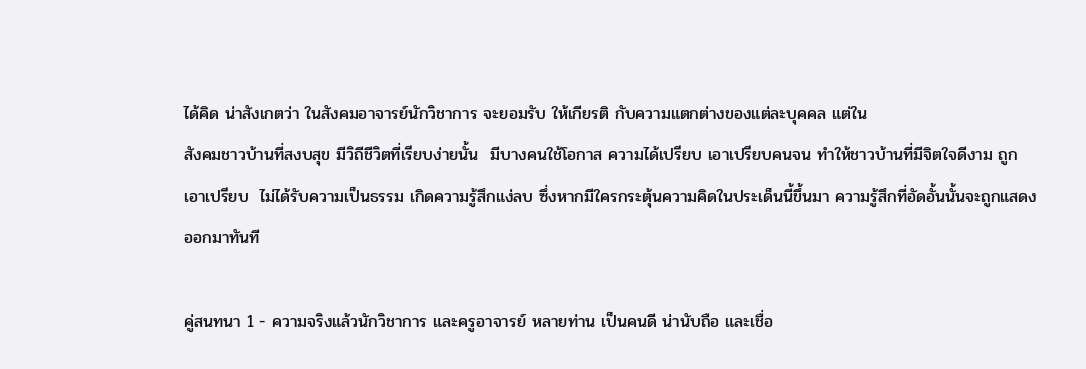ได้คิด น่าสังเกตว่า ในสังคมอาจารย์นักวิชาการ จะยอมรับ ให้เกียรติ กับความแตกต่างของแต่ละบุคคล แต่ใน
สังคมชาวบ้านที่สงบสุข มีวิถีชีวิตที่เรียบง่ายนั้น  มีบางคนใช้โอกาส ความได้เปรียบ เอาเปรียบคนจน ทำให้ชาวบ้านที่มีจิตใจดีงาม ถูกเอาเปรียบ  ไม่ได้รับความเป็นธรรม เกิดความรู้สึกแง่ลบ ซึ่งหากมีใครกระตุ้นความคิดในประเด็นนี้ขึ้นมา ความรู้สึกที่อัดอั้นนั้นจะถูกแสดงออกมาทันที

คู่สนทนา 1 - ความจริงแล้วนักวิชาการ และครูอาจารย์ หลายท่าน เป็นคนดี น่านับถือ และเชื่อ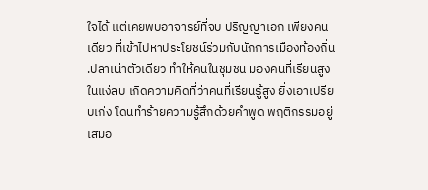ใจได้ แต่เคยพบอาจารย์ที่จบ ปริญญาเอก เพียงคนเดียว ที่เข้าไปหาประโยชน์ร่วมกับนักการเมืองท้องถิ่น .ปลาเน่าตัวเดียว ทำให้คนในชุมชน มองคนที่เรียนสูงในแง่ลบ เกิดความคิดที่ว่าคนที่เรียนรู้สูง ยิ่งเอาเปรียบเก่ง โดนทำร้ายความรู้สึกด้วยคำพูด พฤติกรรมอยู่เสมอ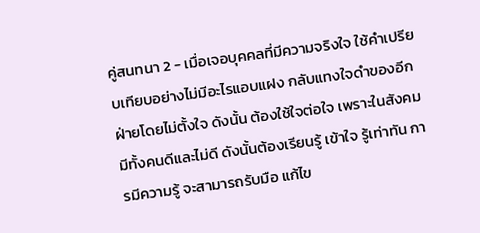คู่สนทนา 2 - เมื่อเจอบุคคลที่มีความจริงใจ ใช้คำเปรียบเทียบอย่างไม่มีอะไรแอบแฝง กลับแทงใจดำของอีกฝ่ายโดยไม่ตั้งใจ ดังนั้น ต้องใช้ใจต่อใจ เพราะในสังคมมีทั้งคนดีและไม่ดี ดังนั้นต้องเรียนรู้ เข้าใจ รู้เท่าทัน การมีความรู้ จะสามารถรับมือ แก้ไข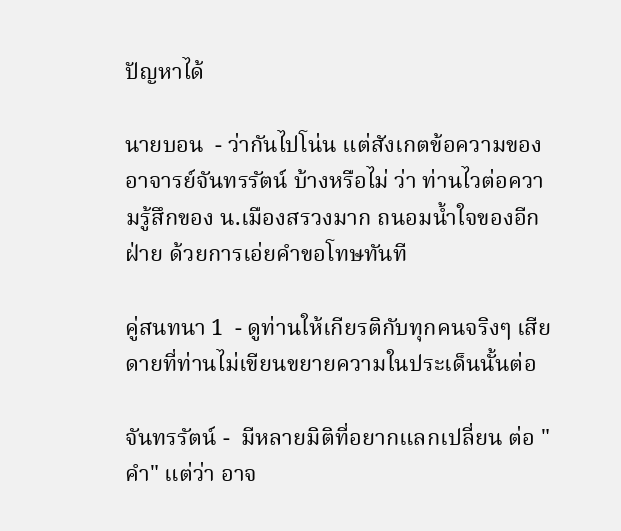ปัญหาได้

นายบอน  - ว่ากันไปโน่น แต่สังเกตข้อความของ อาจารย์จันทรรัตน์ บ้างหรือไม่ ว่า ท่านไวต่อความรู้สึกของ น.เมืองสรวงมาก ถนอมน้ำใจของอีกฝ่าย ด้วยการเอ่ยคำขอโทษทันที

คู่สนทนา 1  - ดูท่านให้เกียรติกับทุกคนจริงๆ เสียดายที่ท่านไม่เขียนขยายความในประเด็นนั้นต่อ

จันทรรัตน์ -  มีหลายมิติที่อยากแลกเปลี่ยน ต่อ "คำ" แต่ว่า อาจ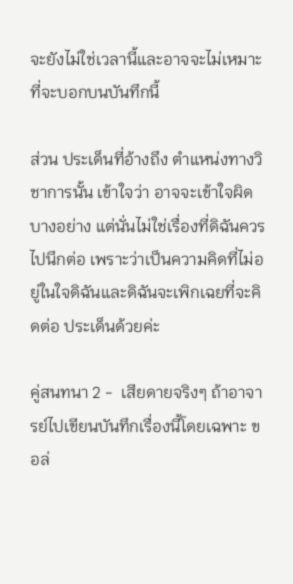จะยังไม่ใช่เวลานี้และอาจจะไม่เหมาะที่จะบอกบนบันทึกนี้

ส่วน ประเด็นที่อ้างถึง ตำแหน่งทางวิชาการนั้น เข้าใจว่า อาจจะเข้าใจผิดบางอย่าง แต่นั่นไม่ใช่เรื่องที่ดิฉันควรไปนึกต่อ เพราะว่าเป็นความคิดที่ไม่อยู่ในใจดิฉันและดิฉันจะเพิกเฉยที่จะคิดต่อ ประเด็นด้วยค่ะ

คู่สนทนา 2 -  เสียดายจริงๆ ถ้าอาจารย์ไปเขียนบันทึกเรื่องนี้โดยเฉพาะ ขอล่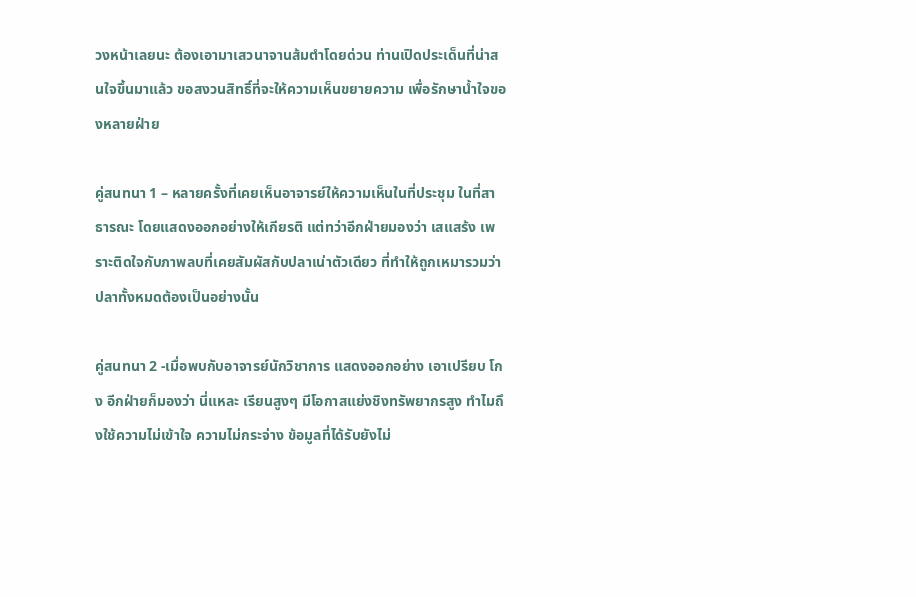วงหน้าเลยนะ ต้องเอามาเสวนาจานส้มตำโดยด่วน ท่านเปิดประเด็นที่น่าสนใจขึ้นมาแล้ว ขอสงวนสิทธิ์ที่จะให้ความเห็นขยายความ เพื่อรักษาน้ำใจของหลายฝ่าย

คู่สนทนา 1 – หลายครั้งที่เคยเห็นอาจารย์ให้ความเห็นในที่ประชุม ในที่สาธารณะ โดยแสดงออกอย่างให้เกียรติ แต่ทว่าอีกฝ่ายมองว่า เสแสร้ง เพราะติดใจกับภาพลบที่เคยสัมผัสกับปลาเน่าตัวเดียว ที่ทำให้ถูกเหมารวมว่า ปลาทั้งหมดต้องเป็นอย่างนั้น

คู่สนทนา 2 -เมื่อพบกับอาจารย์นักวิชาการ แสดงออกอย่าง เอาเปรียบ โกง อีกฝ่ายก็มองว่า นี่แหละ เรียนสูงๆ มีโอกาสแย่งชิงทรัพยากรสูง ทำไมถึงใช้ความไม่เข้าใจ ความไม่กระจ่าง ข้อมูลที่ได้รับยังไม่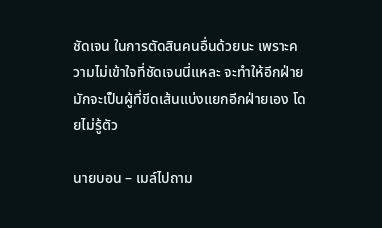ชัดเจน ในการตัดสินคนอื่นด้วยนะ เพราะความไม่เข้าใจที่ชัดเจนนี่แหละ จะทำให้อีกฝ่ายมักจะเป็นผู้ที่ขีดเส้นแบ่งแยกอีกฝ่ายเอง โดยไม่รู้ตัว

นายบอน – เมล์ไปถาม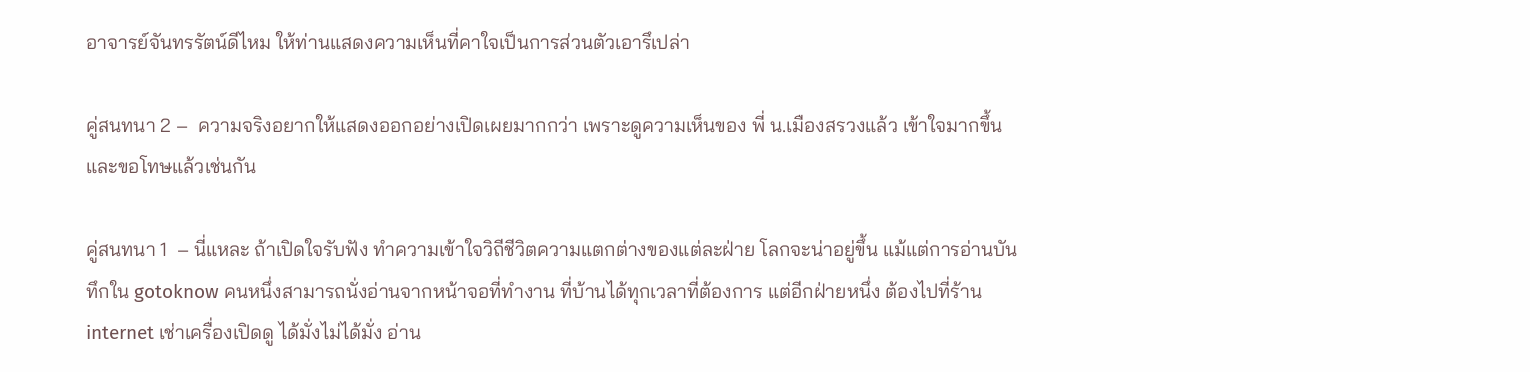อาจารย์จันทรรัตน์ดีไหม ให้ท่านแสดงความเห็นที่คาใจเป็นการส่วนตัวเอารึเปล่า

คู่สนทนา 2 –  ความจริงอยากให้แสดงออกอย่างเปิดเผยมากกว่า เพราะดูความเห็นของ พี่ น.เมืองสรวงแล้ว เข้าใจมากขึ้น และขอโทษแล้วเช่นกัน

คู่สนทนา 1  – นี่แหละ ถ้าเปิดใจรับฟัง ทำความเข้าใจวิถีชีวิตความแตกต่างของแต่ละฝ่าย โลกจะน่าอยู่ขึ้น แม้แต่การอ่านบันทึกใน gotoknow คนหนึ่งสามารถนั่งอ่านจากหน้าจอที่ทำงาน ที่บ้านได้ทุกเวลาที่ต้องการ แต่อีกฝ่ายหนึ่ง ต้องไปที่ร้าน internet เช่าเครื่องเปิดดู ได้มั่งไม่ได้มั่ง อ่าน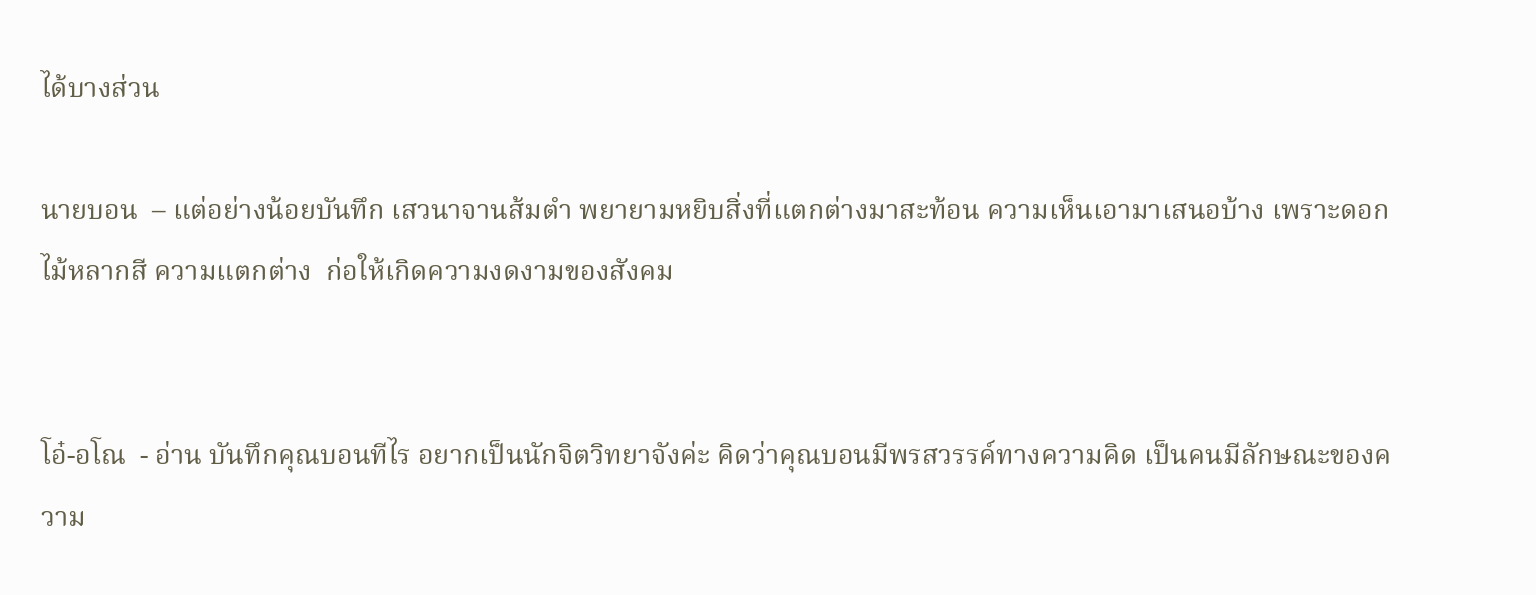ได้บางส่วน

นายบอน  – แต่อย่างน้อยบันทึก เสวนาจานส้มตำ พยายามหยิบสิ่งที่แตกต่างมาสะท้อน ความเห็นเอามาเสนอบ้าง เพราะดอกไม้หลากสี ความแตกต่าง  ก่อให้เกิดความงดงามของสังคม


โอ๋-อโณ  - อ่าน บันทึกคุณบอนทีไร อยากเป็นนักจิตวิทยาจังค่ะ คิดว่าคุณบอนมีพรสวรรค์ทางความคิด เป็นคนมีลักษณะของความ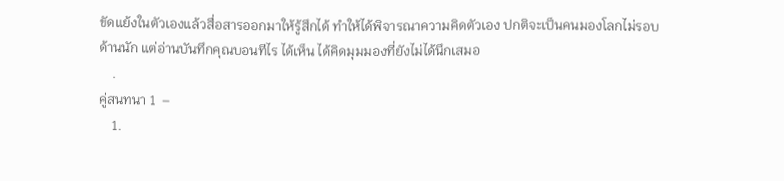ขัดแย้งในตัวเองแล้วสื่อสารออกมาให้รู้สึกได้ ทำให้ได้พิจารณาความคิดตัวเอง ปกติจะเป็นคนมองโลกไม่รอบด้านนัก แต่อ่านบันทึกคุณบอนทีไร ได้เห็น ได้คิดมุมมองที่ยังไม่ได้นึกเสมอ
    .
คู่สนทนา 1  –
    1.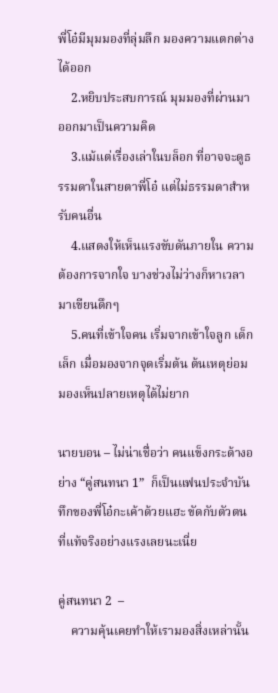พี่โอ๋มีมุมมองที่ลุ่มลึก มองความแตกต่างได้ออก
    2.หยิบประสบการณ์ มุมมองที่ผ่านมา ออกมาเป็นความคิด
    3.แม้แต่เรื่องเล่าในบล็อก ที่อาจจะดูธรรมดาในสายตาพี่โอ๋ แต่ไม่ธรรมดาสำหรับคนอื่น
    4.แสดงให้เห็นแรงขับดันภายใน ความต้องการจากใจ บางช่วงไม่ว่างก็หาเวลามาเขียนดึกๆ
    5.คนที่เข้าใจคน เริ่มจากเข้าใจลูก เด็กเล็ก เมื่อมองจากจุดเริ่มต้น ต้นเหตุย่อมมองเห็นปลายเหตุได้ไม่ยาก

นายบอน – ไม่น่าเชื่อว่า คนแข็งกระด้างอย่าง “คู่สนทนา 1”  ก็เป็นแฟนประจำบันทึกของพี่โอ๋กะเค้าด้วยแฮะ ขัดกับตัวตนที่แท้จริงอย่างแรงเลยนะเนี่ย

คู่สนทนา 2  –
    ความคุ้นเคยทำให้เรามองสิ่งเหล่านั้น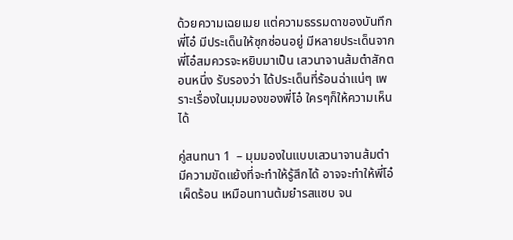ด้วยความเฉยเมย แต่ความธรรมดาของบันทึกพี่โอ๋ มีประเด็นให้ซุกซ่อนอยู่ มีหลายประเด็นจากพี่โอ๋สมควรจะหยิบมาเป็น เสวนาจานส้มตำสักตอนหนึ่ง รับรองว่า ได้ประเด็นที่ร้อนฉ่าแน่ๆ เพราะเรื่องในมุมมองของพี่โอ๋ ใครๆก็ให้ความเห็นได้

คู่สนทนา 1  – มุมมองในแบบเสวนาจานส้มตำ มีความขัดแย้งที่จะทำให้รู้สึกได้ อาจจะทำให้พี่โอ๋ เผ็ดร้อน เหมือนทานต้มยำรสแซบ จน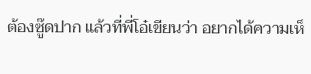ต้องซู๊ดปาก แล้วที่พี่โอ๋เขียนว่า อยากได้ความเห็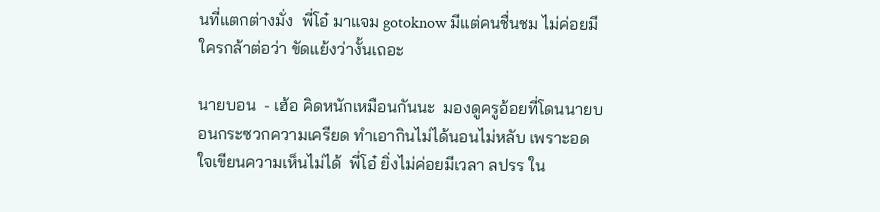นที่แตกต่างมั่ง  พี่โอ๋ มาแจม gotoknow มีแต่คนชื่นชม ไม่ค่อยมีใครกล้าต่อว่า ขัดแย้งว่างั้นเถอะ

นายบอน  - เฮ้อ คิดหนักเหมือนกันนะ  มองดูครูอ้อยที่โดนนายบอนกระซวกความเครียด ทำเอากินไม่ได้นอนไม่หลับ เพราะอดใจเขียนความเห็นไม่ได้  พี่โอ๋ ยิ่งไม่ค่อยมีเวลา ลปรร ใน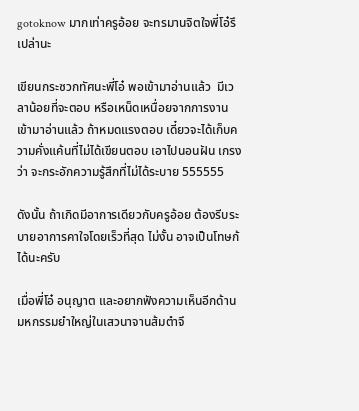gotoknow มากเท่าครูอ้อย จะทรมานจิตใจพี่โอ๋รึเปล่านะ

เขียนกระซวกทัศนะพี่โอ๋ พอเข้ามาอ่านแล้ว  มีเวลาน้อยที่จะตอบ หรือเหน็ดเหนื่อยจากการงาน เข้ามาอ่านแล้ว ถ้าหมดแรงตอบ เดี๋ยวจะได้เก็บความคั่งแค้นที่ไม่ได้เขียนตอบ เอาไปนอนฝัน เกรงว่า จะกระอักความรู้สึกที่ไม่ได้ระบาย 555555

ดังนั้น ถ้าเกิดมีอาการเดียวกับครูอ้อย ต้องรีบระบายอาการคาใจโดยเร็วที่สุด ไม่งั้น อาจเป็นโทษก้ได้นะครับ

เมื่อพี่โอ๋ อนุญาต และอยากฟังความเห็นอีกด้าน มหกรรมยำใหญ่ในเสวนาจานส้มตำจึ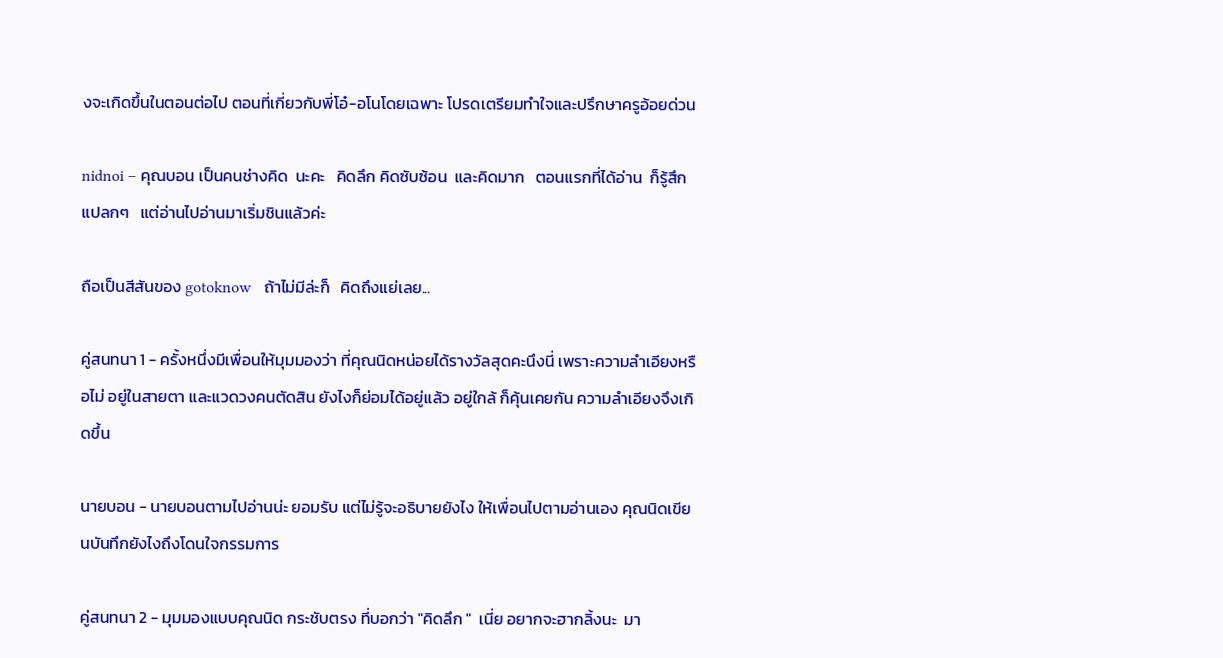งจะเกิดขึ้นในตอนต่อไป ตอนที่เกี่ยวกับพี่โอ๋-อโนโดยเฉพาะ โปรดเตรียมทำใจและปรึกษาครูอ้อยด่วน

nidnoi – คุณบอน เป็นคนช่างคิด  นะคะ   คิดลึก คิดซับซ้อน  และคิดมาก   ตอนแรกที่ได้อ่าน  ก็รู้สึกแปลกๆ   แต่อ่านไปอ่านมาเริ่มชินแล้วค่ะ

ถือเป็นสีสันของ gotoknow   ถ้าไม่มีล่ะก็   คิดถึงแย่เลย...

คู่สนทนา 1 - ครั้งหนึ่งมีเพื่อนให้มุมมองว่า ที่คุณนิดหน่อยได้รางวัลสุดคะนึงนี่ เพราะความลำเอียงหรือไม่ อยู่ในสายตา และแวดวงคนตัดสิน ยังไงก็ย่อมได้อยู่แล้ว อยู่ใกล้ ก็คุ้นเคยกัน ความลำเอียงจึงเกิดขึ้น

นายบอน - นายบอนตามไปอ่านน่ะ ยอมรับ แต่ไม่รู้จะอธิบายยังไง ให้เพื่อนไปตามอ่านเอง คุณนิดเขียนบันทึกยังไงถึงโดนใจกรรมการ

คู่สนทนา 2 - มุมมองแบบคุณนิด กระชับตรง ที่บอกว่า "คิดลึก "  เนี่ย อยากจะฮากลิ้งนะ  มา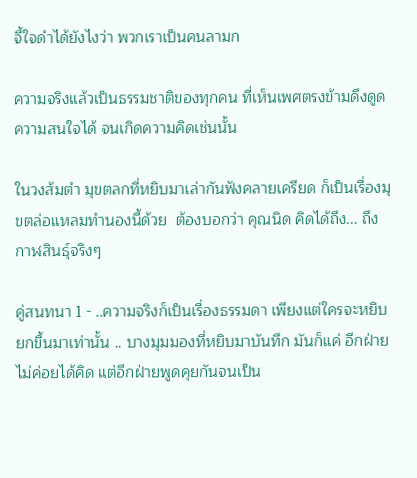จี้ใจดำได้ยังไงว่า พวกเราเป็นคนลามก

ความจริงแล้วเป็นธรรมชาติของทุกคน ที่เห็นเพศตรงข้ามดึงดูดความสนใจได้ จนเกิดความคิดเช่นนั้น

ในวงส้มตำ มุขตลกที่หยิบมาเล่ากันฟังคลายเครียด ก็เป็นเรื่องมุขตล่อแหลมทำนองนี้ด้วย  ต้องบอกว่า คุณนิด คิดได้ถึง... ถึงกาฬสินธุ์จริงๆ

คู่สนทนา 1 - ..ความจริงก็เป็นเรื่องธรรมดา เพียงแต่ใครจะหยิบยกขึ้นมาเท่านั้น .. บางมุมมองที่หยิบมาบันทึก มันก็แค่ อีกฝ่ายไม่ค่อยได้คิด แต่อีกฝ่ายพูดคุยกันจนเป็น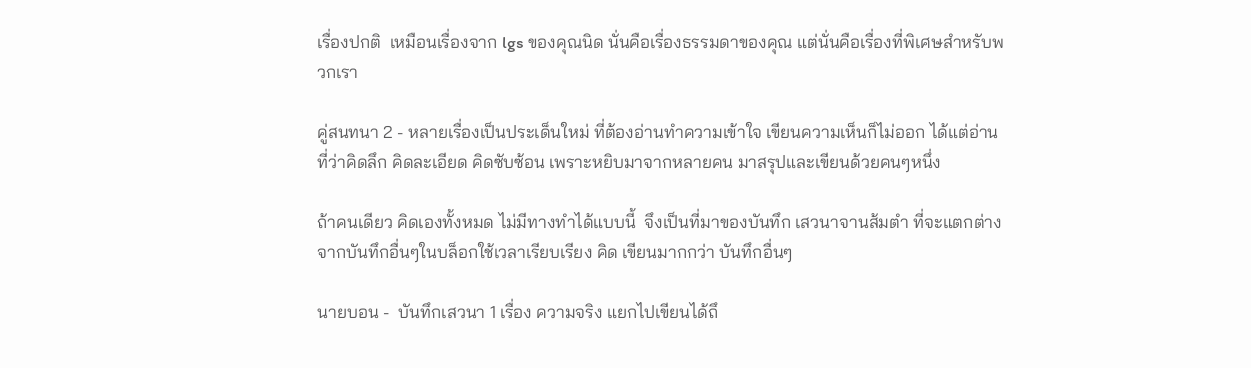เรื่องปกติ  เหมือนเรื่องจาก lgs ของคุณนิด นั่นคือเรื่องธรรมดาของคุณ แต่นั่นคือเรื่องที่พิเศษสำหรับพวกเรา

คู่สนทนา 2 - หลายเรื่องเป็นประเด็นใหม่ ที่ต้องอ่านทำความเข้าใจ เขียนความเห็นก็ไม่ออก ได้แต่อ่าน ที่ว่าคิดลึก คิดละเอียด คิดซับซ้อน เพราะหยิบมาจากหลายคน มาสรุปและเขียนด้วยคนๆหนึ่ง

ถ้าคนเดียว คิดเองทั้งหมด ไม่มีทางทำได้แบบนี้  จึงเป็นที่มาของบันทึก เสวนาจานส้มตำ ที่จะแตกต่างจากบันทึกอื่นๆในบล็อกใช้เวลาเรียบเรียง คิด เขียนมากกว่า บันทึกอื่นๆ

นายบอน -  บันทึกเสวนา 1 เรื่อง ความจริง แยกไปเขียนได้ถึ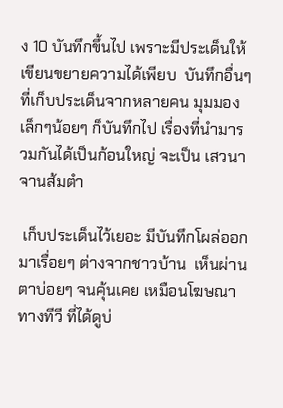ง 10 บันทึกขึ้นไป เพราะมีประเด็นให้เขียนขยายความได้เพียบ  บันทึกอื่นๆที่เก็บประเด็นจากหลายคน มุมมองเล็กๆน้อยๆ ก็บันทึกไป เรื่องที่นำมารวมกันได้เป็นก้อนใหญ่ จะเป็น เสวนาจานส้มตำ

 เก็บประเด็นไว้เยอะ มีบันทึกโผล่ออกมาเรื่อยๆ ต่างจากชาวบ้าน  เห็นผ่านตาบ่อยๆ จนคุ้นเคย เหมือนโฆษณาทางทีวี ที่ได้ดูบ่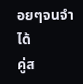อยๆจนจำได้
คู่ส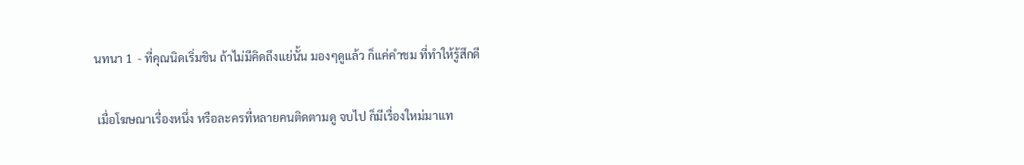นทนา 1  - ที่คุณนิดเริ่มชิน ถ้าไม่มีคิดถึงแย่นั้น มองๆดูแล้ว ก็แค่คำชม ที่ทำให้รู้สึกดี

 เมื่อโฆษณาเรื่องหนึ่ง หรือละครที่หลายคนติดตามดู จบไป ก็มีเรื่องใหม่มาแท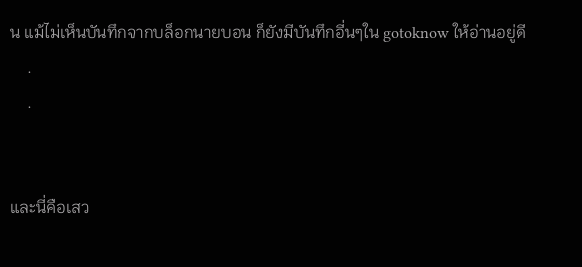น แม้ไม่เห็นบันทึกจากบล็อกนายบอน ก็ยังมีบันทึกอี่นๆใน gotoknow ให้อ่านอยู่ดี
    .
    .


และนี่คือเสว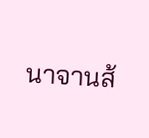นาจานส้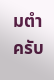มตำครับ